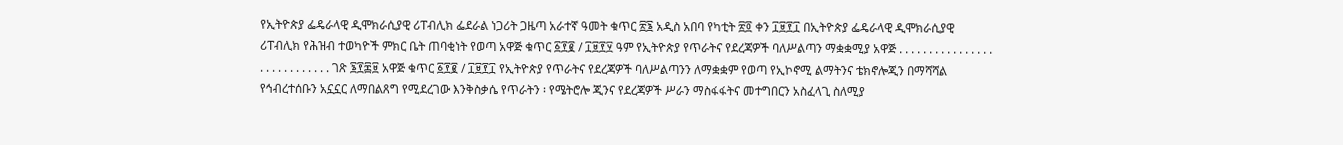የኢትዮጵያ ፌዴራላዊ ዲሞክራሲያዊ ሪፐብሊክ ፌደራል ነጋሪት ጋዜጣ አራተኛ ዓመት ቁጥር ፳፮ አዲስ አበባ የካቲት ፳፬ ቀን ፲፱፻፲ በኢትዮጵያ ፌዴራላዊ ዲሞክራሲያዊ ሪፐብሊክ የሕዝብ ተወካዮች ምክር ቤት ጠባቂነት የወጣ አዋጅ ቁጥር ፩፻፪ / ፲፱፻፶ ዓም የኢትዮጵያ የጥራትና የደረጃዎች ባለሥልጣን ማቋቋሚያ አዋጅ . . . . . . . . . . . . . . . . . . . . . . . . . . . . ገጽ ፮፻፷፱ አዋጅ ቁጥር ፩፻፪ / ፲፱፻፲ የኢትዮጵያ የጥራትና የደረጃዎች ባለሥልጣንን ለማቋቋም የወጣ የኢኮኖሚ ልማትንና ቴክኖሎጂን በማሻሻል የኅብረተሰቡን አኗኗር ለማበልጸግ የሚደረገው እንቅስቃሴ የጥራትን ፡ የሜትሮሎ ጂንና የደረጃዎች ሥራን ማስፋፋትና መተግበርን አስፈላጊ ስለሚያ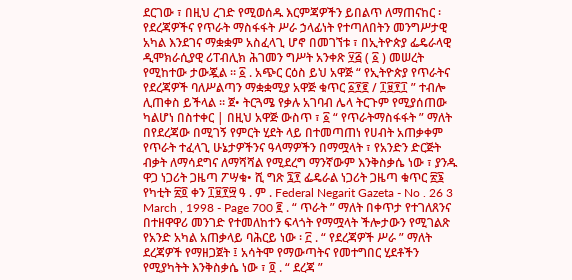ደርገው ፣ በዚህ ረገድ የሚወሰዱ እርምጃዎችን ይበልጥ ለማጠናከር ፡ የደረጃዎችና የጥራት ማስፋፋት ሥራ ኃላፊነት የተጣለበትን መንግሥታዊ አካል እንደገና ማቋቋም አስፈላጊ ሆኖ በመገኘቱ ፣ በኢትዮጵያ ፌዴራላዊ ዲሞክራሲያዊ ሪፐብሊክ ሕገመን ግሥት አንቀጽ ፶፭ ( ፩ ) መሠረት የሚከተው ታውጇል ። ፩ . አጭር ርዕስ ይህ አዋጅ “ የኢትዮጵያ የጥራትና የደረጃዎች ባለሥልጣን ማቋቋሚያ አዋጅ ቁጥር ፩፻፪ / ፲፱፻፲ ” ተብሎ ሊጠቀስ ይችላል ። ጀ• ትርጓሜ የቃሉ አገባብ ሌላ ትርጉም የሚያሰጠው ካልሆነ በስተቀር | በዚህ አዋጅ ውስጥ ፣ ፩ “ የጥራትማስፋፋት ” ማለት በየደረጃው በሚገኝ የምርት ሂደት ላይ በተመጣጠነ የሀብት አጠቃቀም የጥራት ተፈላጊ ሁኔታዎችንና ዓላማዎችን በማሟላት ፣ የአንድን ድርጅት ብቃት ለማሳደግና ለማሻሻል የሚደረግ ማንኛውም እንቅስቃሴ ነው ፣ ያንዱ ዋጋ ነጋሪት ጋዜጣ ፖሣቁ• ሺ ግጽ ፯፻ ፌዴራል ነጋሪት ጋዜጣ ቁጥር ፳፮ የካቲት ፳፬ ቀን ፲፱፻፵ ዓ . ም . Federal Negarit Gazeta - No . 26 3 March , 1998 - Page 700 ፪ . “ ጥራት ” ማለት በቀጥታ የተገለጸንና በተዘዋዋሪ መንገድ የተመለከተን ፍላጎት የማሟላት ችሎታውን የሚገልጽ የአንድ አካል አጠቃላይ ባሕርይ ነው ፡ ፫ . “ የደረጃዎች ሥራ ” ማለት ደረጃዎች የማዘጋጀት ፤ አሳትሞ የማውጣትና የመተግበር ሂደቶችን የሚያካትት እንቅስቃሴ ነው ፣ ፬ . “ ደረጃ ”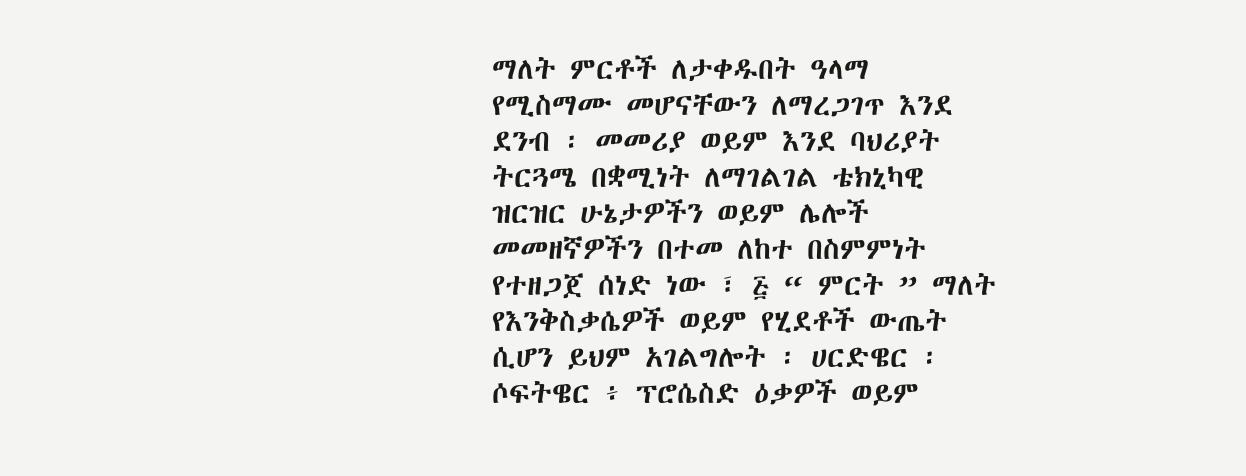ማለት ምርቶች ለታቀዱበት ዓላማ የሚስማሙ መሆናቸውን ለማረጋገጥ እንደ ደንብ ፡ መመሪያ ወይም እንደ ባህሪያት ትርጓሜ በቋሚነት ለማገልገል ቴክኒካዊ ዝርዝር ሁኔታዎችን ወይም ሌሎች መመዘኛዎችን በተመ ለከተ በስምምነት የተዘጋጀ ሰነድ ነው ፣ ፭ “ ምርት ” ማለት የእንቅስቃሴዎች ወይም የሂደቶች ውጤት ሲሆን ይህም አገልግሎት ፡ ሀርድዌር ፡ ሶፍትዌር ፥ ፕሮሴስድ ዕቃዎች ወይም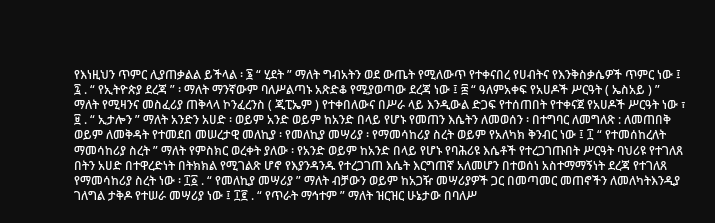የእነዚህን ጥምር ሊያጠቃልል ይችላል ፡ ፮ “ ሂደት ” ማለት ግብአትን ወደ ውጤት የሚለውጥ የተቀናበረ የሀብትና የእንቅስቃሴዎች ጥምር ነው ፤ ፯ . “ የኢትዮጵያ ደረጃ ” ፡ ማለት ማንኛውም ባለሥልጣኑ አጽድቆ የሚያወጣው ደረጃ ነው ፤ ፰ “ ዓለምአቀፍ የአሀዶች ሥርዓት ( ኤስአይ ) ” ማለት የሚዛንና መስፈሪያ ጠቅላላ ኮንፈረንስ ( ጂፒኤም ) የተቀበለውና በሥራ ላይ እንዲውል ድጋፍ የተሰጠበት የተቀናጀ የአሀዶች ሥርዓት ነው ፣ ፱ . “ ኢታሎን ” ማለት አንድን አሀድ ፡ ወይም አንድ ወይም ከአንድ በላይ የሆኑ የመጠን እሴትን ለመወሰን ፡ በተግባር ለመግለጽ : ለመጠበቅ ወይም ለመቅዳት የተመደበ መሠረታዊ መለኪያ ፡ የመለኪያ መሣሪያ ፡ የማመሳከሪያ ስረት ወይም የአለካክ ቅንብር ነው ፤ ፲ “ የተመሰከረለት ማመሳከሪያ ስረት ” ማለት የምስክር ወረቀት ያለው ፡ የአንድ ወይም ከአንድ በላይ የሆኑ የባሕሪዩ እሴቶች የተረጋገጡበት ሥርዓት ባህሪዩ የተገለጸ በትን አሀድ በተዋረድነት በትክክል የሚገልጽ ሆኖ የእያንዳንዱ የተረጋገጠ እሴት እርግጠኛ አለመሆን በተወሰነ አስተማማኝነት ደረጃ የተገለጸ የማመሳከሪያ ስረት ነው ፡ ፲፩ . “ የመለኪያ መሣሪያ ” ማለት ብቻውን ወይም ከአጋዥ መሣሪያዎች ጋር በመጣመር መጠኖችን ለመለካትእንዲያ ገለግል ታቅዶ የተሠራ መሣሪያ ነው ፤ ፲፪ . “ የጥራት ማኅተም ” ማለት ዝርዝር ሁኔታው በባለሥ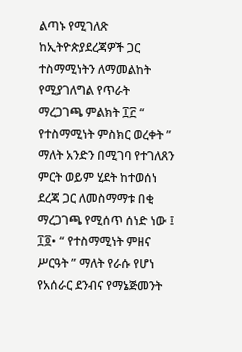ልጣኑ የሚገለጽ ከኢትዮጵያደረጃዎች ጋር ተስማሚነትን ለማመልከት የሚያገለግል የጥራት ማረጋገጫ ምልክት ፲፫ “ የተስማሚነት ምስክር ወረቀት ” ማለት አንድን በሚገባ የተገለጸን ምርት ወይም ሂደት ከተወሰነ ደረጃ ጋር ለመስማማቱ በቂ ማረጋገጫ የሚሰጥ ሰነድ ነው ፤ ፲፬• “ የተስማሚነት ምዘና ሥርዓት ” ማለት የራሱ የሆነ የአሰራር ደንብና የማኔጅመንት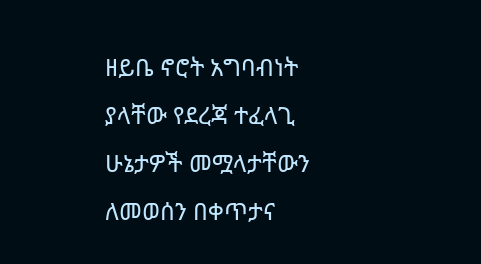ዘይቤ ኖሮት አግባብነት ያላቸው የደረጃ ተፈላጊ ሁኔታዎች መሟላታቸውን ለመወሰን በቀጥታና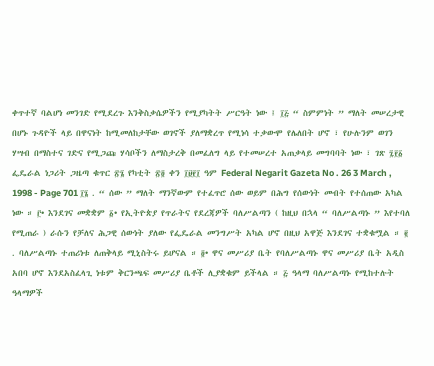ቀጥተኛ ባልሆነ መንገድ የሚደረጉ እንቅስቃሴዎችን የሚያካትት ሥርዓት ነው ፤ ፲፭ “ ስምምነት ” ማለት መሠረታዊ በሆኑ ጉዳዮች ላይ በዋናነት ከሚመለከታቸው ወገኖች ያለማቋረጥ የሚነሳ ተቃውሞ የሌለበት ሆኖ ፣ የሁሉንም ወገን ሃሣብ በማስተና ገድና የሚጋጩ ሃሳቦችን ለማስታረቅ በመፈለግ ላይ የተመሠረተ አጠቃላይ መግባባት ነው ፣ ገጽ ፯፻፩ ፌዴራል ነጋሪት ጋዜጣ ቁጥር ፳፮ የካቲት ፳፬ ቀን ፲፱፻፲ ዓም Federal Negarit Gazeta No . 26 3 March , 1998 - Page 701 ፲፮ . “ ሰው ” ማለት ማንኛውም የተፈጥሮ ሰው ወይም በሕግ የሰውነት መብት የተሰጠው አካል ነው ። ፫• እንደገና መቋቋም ፩• የኢትዮጵያ የጥራትና የደረጃዎች ባለሥልጣን ( ከዚህ በኋላ “ ባለሥልጣኑ ” እየተባለ የሚጠራ ) ራሱን የቻለና ሕጋዊ ሰውነት ያለው የፌዴራል መንግሥት አካል ሆኖ በዚህ አዋጅ እንደገና ተቋቁሟል ። ፪ . ባለሥልጣኑ ተጠሪነቱ ለጠቅላይ ሚኒስትሩ ይሆናል ። ፬• ዋና መሥሪያ ቤት የባለሥልጣኑ ዋና መሥሪያ ቤት አዲስ አበባ ሆኖ እንደአስፈላጊ ነቱም ቅርንጫፍ መሥሪያ ቤቶች ሊያቋቁም ይችላል ። ፭ ዓላማ ባለሥልጣኑ የሚከተሉት ዓላማዎች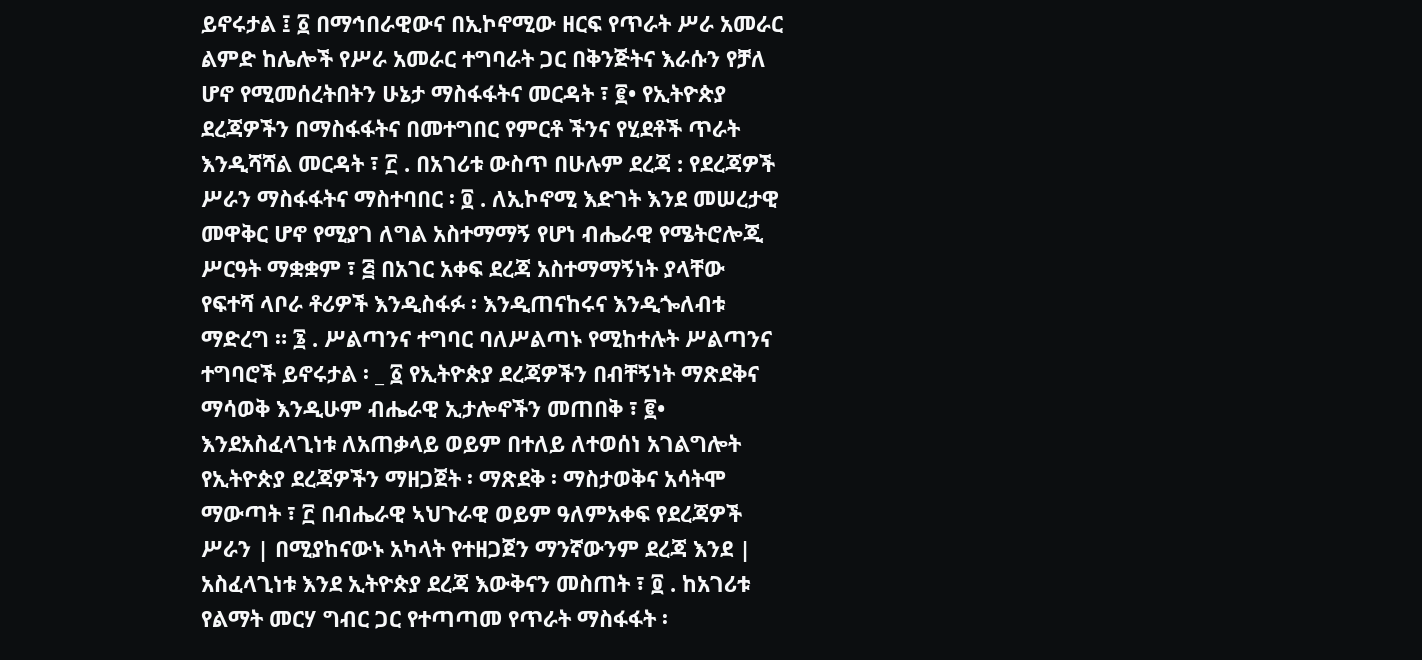ይኖሩታል ፤ ፩ በማኅበራዊውና በኢኮኖሚው ዘርፍ የጥራት ሥራ አመራር ልምድ ከሌሎች የሥራ አመራር ተግባራት ጋር በቅንጅትና እራሱን የቻለ ሆኖ የሚመሰረትበትን ሁኔታ ማስፋፋትና መርዳት ፣ ፪• የኢትዮጵያ ደረጃዎችን በማስፋፋትና በመተግበር የምርቶ ችንና የሂደቶች ጥራት እንዲሻሻል መርዳት ፣ ፫ . በአገሪቱ ውስጥ በሁሉም ደረጃ : የደረጃዎች ሥራን ማስፋፋትና ማስተባበር ፡ ፬ . ለኢኮኖሚ እድገት እንደ መሠረታዊ መዋቅር ሆኖ የሚያገ ለግል አስተማማኝ የሆነ ብሔራዊ የሜትሮሎጂ ሥርዓት ማቋቋም ፣ ፭ በአገር አቀፍ ደረጃ አስተማማኝነት ያላቸው የፍተሻ ላቦራ ቶሪዎች እንዲስፋፉ ፡ እንዲጠናከሩና እንዲጐለብቱ ማድረግ ። ፮ . ሥልጣንና ተግባር ባለሥልጣኑ የሚከተሉት ሥልጣንና ተግባሮች ይኖሩታል ፡ _ ፩ የኢትዮጵያ ደረጃዎችን በብቸኝነት ማጽደቅና ማሳወቅ እንዲሁም ብሔራዊ ኢታሎኖችን መጠበቅ ፣ ፪• እንደአስፈላጊነቱ ለአጠቃላይ ወይም በተለይ ለተወሰነ አገልግሎት የኢትዮጵያ ደረጃዎችን ማዘጋጀት ፡ ማጽደቅ ፡ ማስታወቅና አሳትሞ ማውጣት ፣ ፫ በብሔራዊ ኣህጉራዊ ወይም ዓለምአቀፍ የደረጃዎች ሥራን | በሚያከናውኑ አካላት የተዘጋጀን ማንኛውንም ደረጃ እንደ | አስፈላጊነቱ እንደ ኢትዮጵያ ደረጃ እውቅናን መስጠት ፣ ፬ . ከአገሪቱ የልማት መርሃ ግብር ጋር የተጣጣመ የጥራት ማስፋፋት ፡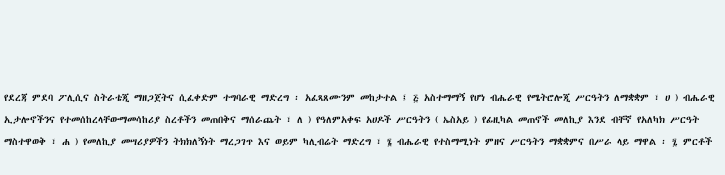የደረጃ ምደባ ፖሊሲና ስትራቴጂ ማዘጋጀትና ሲፈቀድም ተግባራዊ ማድረግ ፡ አፈጻጸሙንም መከታተል ፤ ፭ አስተማማኝ የሆነ ብሔራዊ የሜትሮሎጂ ሥርዓትን ለማቋቋም ፣ ሀ ) ብሔራዊ ኢታሎኖችንና የተመሰከረላቸውማመሳከሪያ ስረቶችን መጠበቅና ማሰራጨት ፣ ለ ) የዓለምአቀፍ አሀዶች ሥርዓትን ( ኤስአይ ) የፊዚካል መጠኖች መለኪያ እንደ ብቸኛ የአለካክ ሥርዓት ማስተዋወቅ ፣ ሐ ) የመለኪያ መሣሪያዎችን ትክክለኝነት ማረጋገጥ እና ወይም ካሊብሬት ማድረግ ፣ ፮ ብሔራዊ የተስማሚነት ምዘና ሥርዓትን ማቋቋምና በሥራ ላይ ማዋል ፡ ፯ ምርቶች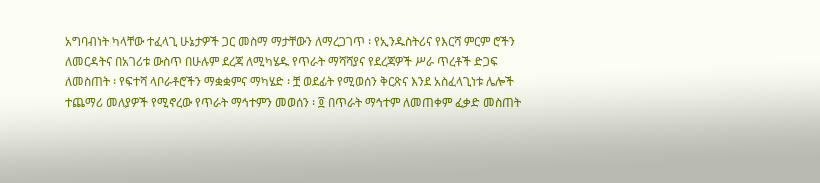አግባብነት ካላቸው ተፈላጊ ሁኔታዎች ጋር መስማ ማታቸውን ለማረጋገጥ ፡ የኢንዱስትሪና የእርሻ ምርም ሮችን ለመርዳትና በአገሪቱ ውስጥ በሁሉም ደረጃ ለሚካሄዱ የጥራት ማሻሻያና የደረጃዎች ሥራ ጥረቶች ድጋፍ ለመስጠት ፡ የፍተሻ ላቦራቶሮችን ማቋቋምና ማካሄድ ፡ ቿ ወደፊት የሚወሰን ቅርጽና እንደ አስፈላጊነቱ ሌሎች ተጨማሪ መለያዎች የሚኖረው የጥራት ማኅተምን መወሰን ፡ ፬ በጥራት ማኅተም ለመጠቀም ፈቃድ መስጠት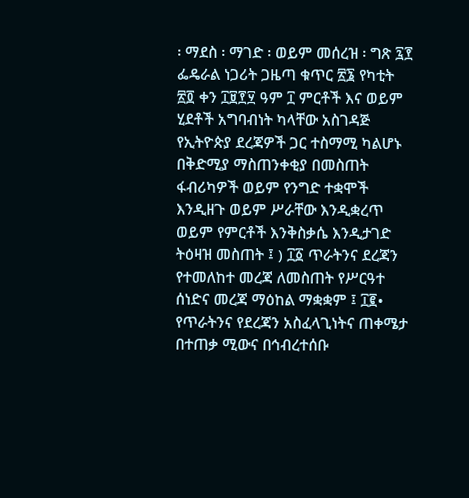፡ ማደስ ፡ ማገድ ፡ ወይም መሰረዝ ፡ ግጽ ፯፻ ፌዴራል ነጋሪት ጋዜጣ ቁጥር ፳፮ የካቲት ፳፬ ቀን ፲፱፻፶ ዓም ፲ ምርቶች እና ወይም ሂደቶች አግባብነት ካላቸው አስገዳጅ የኢትዮጵያ ደረጃዎች ጋር ተስማሚ ካልሆኑ በቅድሚያ ማስጠንቀቂያ በመስጠት ፋብሪካዎች ወይም የንግድ ተቋሞች እንዲዘጉ ወይም ሥራቸው እንዲቋረጥ ወይም የምርቶች እንቅስቃሴ እንዲታገድ ትዕዛዝ መስጠት ፤ ) ፲፩ ጥራትንና ደረጃን የተመለከተ መረጃ ለመስጠት የሥርዓተ ሰነድና መረጃ ማዕከል ማቋቋም ፤ ፲፪• የጥራትንና የደረጃን አስፈላጊነትና ጠቀሜታ በተጠቃ ሚውና በኅብረተሰቡ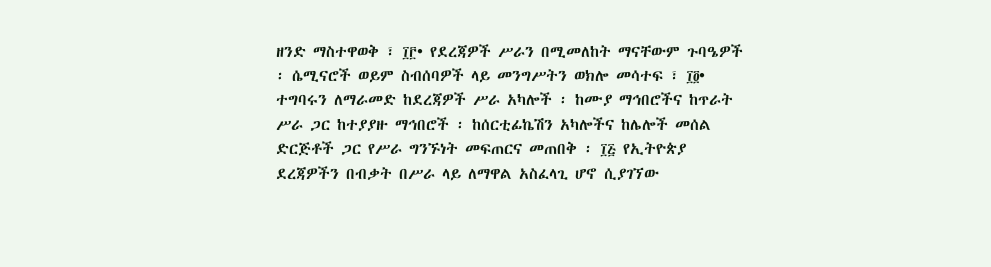ዘንድ ማስተዋወቅ ፣ ፲፫• የደረጃዎች ሥራን በሚመለከት ማናቸውም ጉባዔዎች ፡ ሴሚናሮች ወይም ስብሰባዎች ላይ መንግሥትን ወክሎ መሳተፍ ፣ ፲፬• ተግባሩን ለማራመድ ከደረጃዎች ሥራ አካሎች ፡ ከሙያ ማኅበሮችና ከጥራት ሥራ ጋር ከተያያዙ ማኅበሮች ፡ ከሰርቲፊኬሽን አካሎችና ከሌሎች መሰል ድርጅቶች ጋር የሥራ ግንኙነት መፍጠርና መጠበቅ ፡ ፲፭ የኢትዮጵያ ደረጃዎችን በብቃት በሥራ ላይ ለማዋል አስፈላጊ ሆኖ ሲያገኘው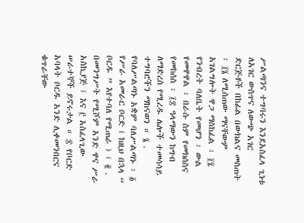ሥልጣንና ተግባሩን እንደአስፈላ ጊነቱ ለአገር ውስጥና ለውጭ አገር ድርጅቶች በከፊል በውክልና መስጠት ፡ ፲፮ ለሚሰጠው ማናቸውም አገልግሎት ዋጋ ማስከፈል ፡ ፲፯ የንብረት ባለቤት የመሆን ፡ ውል የመዋዋል ፡ በራሱ ስም የመክሰስና የመከሰስ ፡ ፲፰ ዓላማውን ከግብ ለማድረስ የሚረዱ ሌሎች ተመሳሳይ ተግባሮችን ማከናወን ። ፮ . የባለሥልጣኑ አቋም ባለሥልጣኑ ፡ ፩ የሥራ አመራር ቦርድ ( ከዚህ በኋላ “ ቦርዱ ” እየተባለ የሚጠራ ) ፣ ፪ . በመንግሥት የሚሾም አንድ ዋና ሥራ አስኪያጅ ፤ እና ፫ አስፈላጊው ሠራተኞች ይኖሩታል ። ፰ የቦርድ አባላት ቦርዱ አንድ ሊቀመንበርና ቁጥራቸው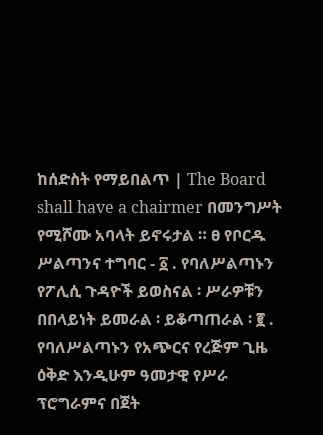ከሰድስት የማይበልጥ | The Board shall have a chairmer በመንግሥት የሚሾሙ አባላት ይኖሩታል ። ፀ የቦርዱ ሥልጣንና ተግባር - ፩ . የባለሥልጣኑን የፖሊሲ ጉዳዮች ይወስናል ፡ ሥራዎቹን በበላይነት ይመራል ፡ ይቆጣጠራል ፡ ፪ . የባለሥልጣኑን የአጭርና የረጅም ጊዜ ዕቅድ እንዲሁም ዓመታዊ የሥራ ፕሮግራምና በጀት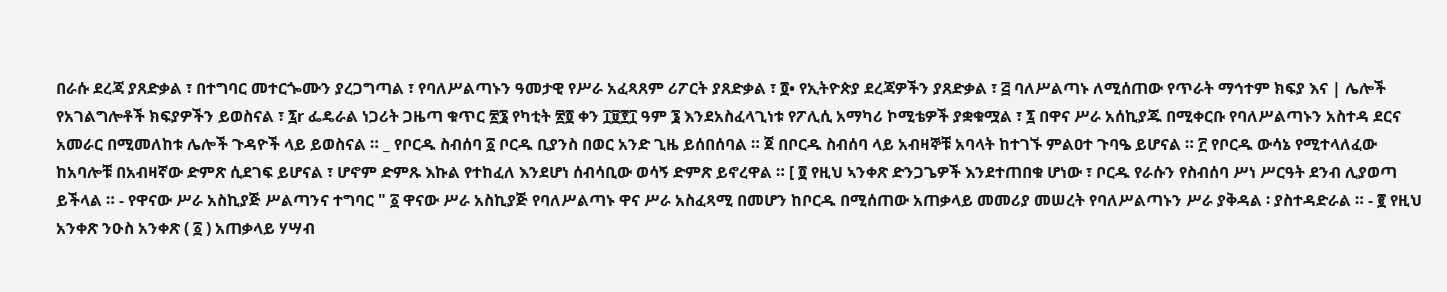በራሱ ደረጃ ያጸድቃል ፣ በተግባር መተርጐሙን ያረጋግጣል ፣ የባለሥልጣኑን ዓመታዊ የሥራ አፈጻጸም ሪፖርት ያጸድቃል ፣ ፬• የኢትዮጵያ ደረጃዎችን ያጸድቃል ፣ ፭ ባለሥልጣኑ ለሚሰጠው የጥራት ማኅተም ክፍያ እና | ሌሎች የአገልግሎቶች ክፍያዎችን ይወስናል ፣ ፯r ፌዴራል ነጋሪት ጋዜጣ ቁጥር ፳፮ የካቲት ፳፬ ቀን ፲፱፻፲ ዓም ፮ እንደአስፈላጊነቱ የፖሊሲ አማካሪ ኮሚቴዎች ያቋቁሟል ፣ ፯ በዋና ሥራ አሰኪያጁ በሚቀርቡ የባለሥልጣኑን አስተዳ ደርና አመራር በሚመለከቱ ሌሎች ጉዳዮች ላይ ይወስናል ። _ የቦርዱ ስብሰባ ፩ ቦርዱ ቢያንስ በወር አንድ ጊዜ ይሰበሰባል ። ጀ በቦርዱ ስብሰባ ላይ አብዛኞቹ አባላት ከተገኙ ምልዐተ ጉባዔ ይሆናል ። ፫ የቦርዱ ውሳኔ የሚተላለፈው ከአባሎቹ በአብዛኛው ድምጽ ሲደገፍ ይሆናል ፣ ሆኖም ድምጹ እኩል የተከፈለ እንደሆነ ሰብሳቢው ወሳኝ ድምጽ ይኖረዋል ። [ ፬ የዚህ ኣንቀጽ ድንጋጌዎች እንደተጠበቁ ሆነው ፣ ቦርዱ የራሱን የስብሰባ ሥነ ሥርዓት ደንብ ሊያወጣ ይችላል ። - የዋናው ሥራ አስኪያጅ ሥልጣንና ተግባር " ፩ ዋናው ሥራ አስኪያጅ የባለሥልጣኑ ዋና ሥራ አስፈጻሚ በመሆን ከቦርዱ በሚሰጠው አጠቃላይ መመሪያ መሠረት የባለሥልጣኑን ሥራ ያቅዳል ፡ ያስተዳድራል ። - ፪ የዚህ አንቀጽ ንዑስ አንቀጽ ( ፩ ) አጠቃላይ ሃሣብ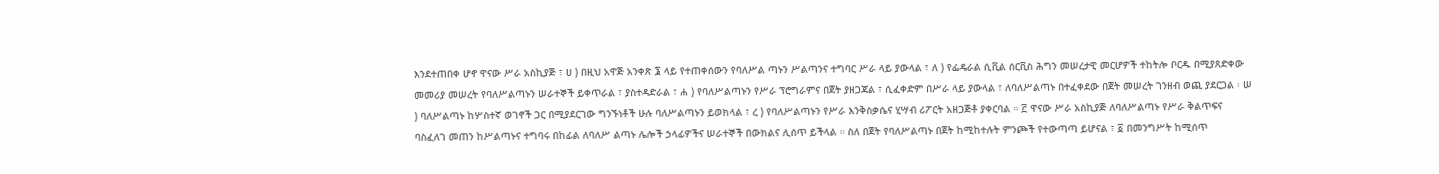እንደተጠበቀ ሆኖ ዋናው ሥራ አስኪያጅ ፣ ሀ ) በዚህ አዋጅ አንቀጽ ፮ ላይ የተጠቀሰውን የባለሥል ጣኑን ሥልጣንና ተግባር ሥራ ላይ ያውላል ፣ ለ ) የፌዴራል ሲቪል ሰርቪስ ሕግን መሠረታዊ መርሆዎች ተከትሎ ቦርዱ በሚያጸድቀው መመሪያ መሠረት የባለሥልጣኑን ሠራተኞች ይቀጥራል ፣ ያስተዳድራል ፣ ሐ ) የባለሥልጣኑን የሥራ ፕሮግራምና በጀት ያዘጋጃል ፣ ሲፈቀድም በሥራ ላይ ያውላል ፣ ለባለሥልጣኑ በተፈቀደው በጀት መሠረት ገንዘብ ወጪ ያደርጋል ፡ ሠ ) ባለሥልጣኑ ከሦስተኛ ወገኖች ጋር በሚያደርገው ግንኙነቶች ሁሉ ባለሥልጣኑን ይወክላል ፣ ረ ) የባለሥልጣኑን የሥራ እንቅስቃሴና ሂሣብ ሪፖርት አዘጋጅቶ ያቀርባል ። ፫ ዋናው ሥራ አስኪያጅ ለባለሥልጣኑ የሥራ ቅልጥፍና ባስፈለገ መጠን ከሥልጣኑና ተግባሩ በከፊል ለባለሥ ልጣኑ ሌሎች ኃላፊዎችና ሠራተኞች በውክልና ሊሰጥ ይችላል ። ስለ በጀት የባለሥልጣኑ በጀት ከሚከተሉት ምንጮች የተውጣጣ ይሆናል ፣ ፩ በመንግሥት ከሚሰጥ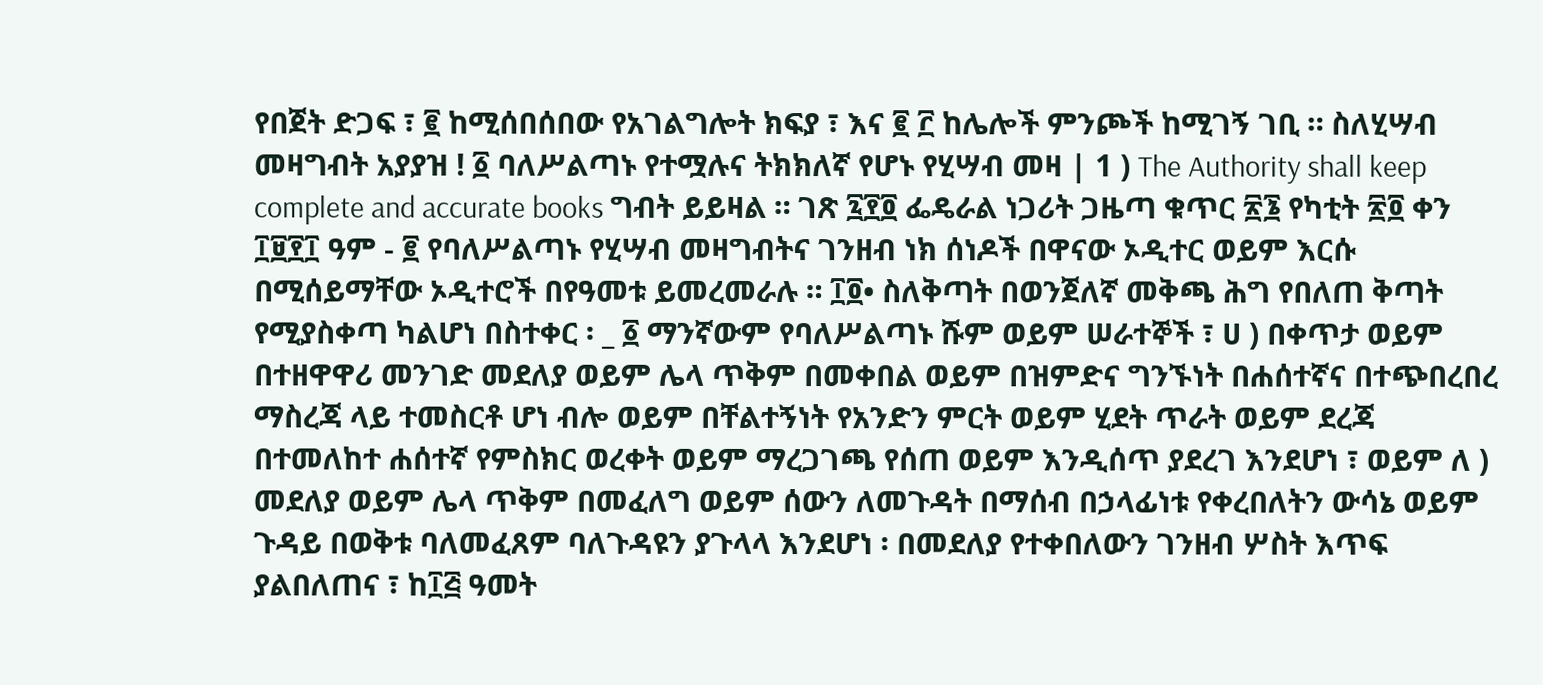የበጀት ድጋፍ ፣ ፪ ከሚሰበሰበው የአገልግሎት ክፍያ ፣ እና ፪ ፫ ከሌሎች ምንጮች ከሚገኝ ገቢ ። ስለሂሣብ መዛግብት አያያዝ ! ፩ ባለሥልጣኑ የተሟሉና ትክክለኛ የሆኑ የሂሣብ መዛ | 1 ) The Authority shall keep complete and accurate books ግብት ይይዛል ። ገጽ ፯፻፬ ፌዴራል ነጋሪት ጋዜጣ ቁጥር ፳፮ የካቲት ፳፬ ቀን ፲፱፻፲ ዓም - ፪ የባለሥልጣኑ የሂሣብ መዛግብትና ገንዘብ ነክ ሰነዶች በዋናው ኦዲተር ወይም እርሱ በሚሰይማቸው ኦዲተሮች በየዓመቱ ይመረመራሉ ። ፲፬• ስለቅጣት በወንጀለኛ መቅጫ ሕግ የበለጠ ቅጣት የሚያስቀጣ ካልሆነ በስተቀር ፡ _ ፩ ማንኛውም የባለሥልጣኑ ሹም ወይም ሠራተኞች ፣ ሀ ) በቀጥታ ወይም በተዘዋዋሪ መንገድ መደለያ ወይም ሌላ ጥቅም በመቀበል ወይም በዝምድና ግንኙነት በሐሰተኛና በተጭበረበረ ማስረጃ ላይ ተመስርቶ ሆነ ብሎ ወይም በቸልተኝነት የአንድን ምርት ወይም ሂደት ጥራት ወይም ደረጃ በተመለከተ ሐሰተኛ የምስክር ወረቀት ወይም ማረጋገጫ የሰጠ ወይም እንዲሰጥ ያደረገ እንደሆነ ፣ ወይም ለ ) መደለያ ወይም ሌላ ጥቅም በመፈለግ ወይም ሰውን ለመጉዳት በማሰብ በኃላፊነቱ የቀረበለትን ውሳኔ ወይም ጉዳይ በወቅቱ ባለመፈጸም ባለጉዳዩን ያጉላላ እንደሆነ ፡ በመደለያ የተቀበለውን ገንዘብ ሦስት እጥፍ ያልበለጠና ፣ ከ፲፭ ዓመት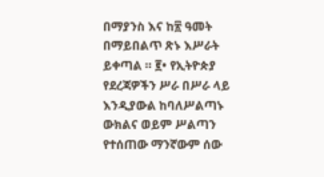በማያንስ እና ከ፳ ዓመት በማይበልጥ ጽኑ እሥራት ይቀጣል ። ፪• የኢትዮጵያ የደረጃዎችን ሥራ በሥራ ላይ እንዲያውል ከባለሥልጣኑ ውክልና ወይም ሥልጣን የተሰጠው ማንኛውም ሰው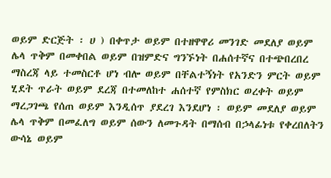ወይም ድርጅት ፡ ሀ ) በቀጥታ ወይም በተዘዋዋሪ መንገድ መደለያ ወይም ሌላ ጥቅም በመቀበል ወይም በዝምድና ግንኙነት በሐሰተኛና በተጭበረበረ ማስረጃ ላይ ተመስርቶ ሆነ ብሎ ወይም በቸልተኝነት የአንድን ምርት ወይም ሂደት ጥራት ወይም ደረጃ በተመለከተ ሐሰተኛ የምስክር ወረቀት ወይም ማረጋገጫ የሰጠ ወይም እንዲሰጥ ያደረገ እንደሆነ ፡ ወይም መደለያ ወይም ሌላ ጥቅም በመፈለግ ወይም ሰውን ለመጉዳት በማሰብ በኃላፊነቱ የቀረበለትን ውሳኔ ወይም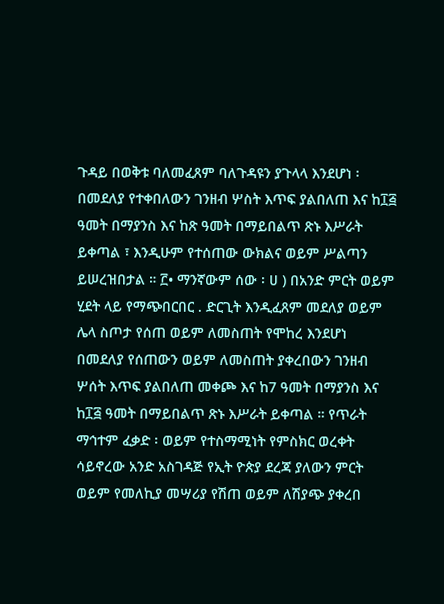ጉዳይ በወቅቱ ባለመፈጸም ባለጉዳዩን ያጉላላ እንደሆነ ፡ በመደለያ የተቀበለውን ገንዘብ ሦስት እጥፍ ያልበለጠ እና ከ፲፭ ዓመት በማያንስ እና ከጽ ዓመት በማይበልጥ ጽኑ እሥራት ይቀጣል ፣ እንዲሁም የተሰጠው ውክልና ወይም ሥልጣን ይሠረዝበታል ። ፫• ማንኛውም ሰው ፡ ሀ ) በአንድ ምርት ወይም ሂደት ላይ የማጭበርበር . ድርጊት እንዲፈጸም መደለያ ወይም ሌላ ስጦታ የሰጠ ወይም ለመስጠት የሞከረ እንደሆነ በመደለያ የሰጠውን ወይም ለመስጠት ያቀረበውን ገንዘብ ሦሰት እጥፍ ያልበለጠ መቀጮ እና ከ7 ዓመት በማያንስ እና ከ፲፭ ዓመት በማይበልጥ ጽኑ እሥራት ይቀጣል ። የጥራት ማኅተም ፈቃድ ፡ ወይም የተስማሚነት የምስክር ወረቀት ሳይኖረው አንድ አስገዳጅ የኢት ዮጵያ ደረጃ ያለውን ምርት ወይም የመለኪያ መሣሪያ የሽጠ ወይም ለሽያጭ ያቀረበ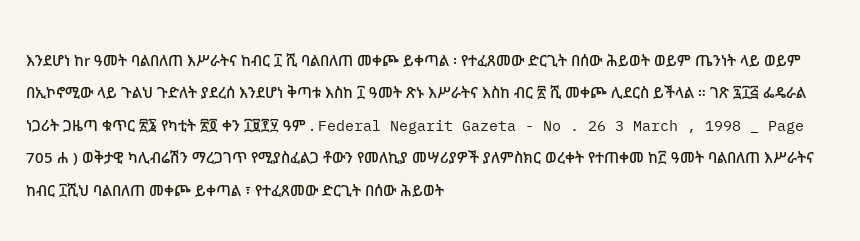እንደሆነ ከr ዓመት ባልበለጠ እሥራትና ከብር ፲ ሺ ባልበለጠ መቀጮ ይቀጣል ፡ የተፈጸመው ድርጊት በሰው ሕይወት ወይም ጤንነት ላይ ወይም በኢኮኖሚው ላይ ጉልህ ጉድለት ያደረሰ እንደሆነ ቅጣቱ እስከ ፲ ዓመት ጽኑ እሥራትና እስከ ብር ፳ ሺ መቀጮ ሊደርስ ይችላል ። ገጽ ፯፲፭ ፌዴራል ነጋሪት ጋዜጣ ቁጥር ፳፮ የካቲት ፳፬ ቀን ፲፱፻፶ ዓም . Federal Negarit Gazeta - No . 26 3 March , 1998 _ Page 705 ሐ ) ወቅታዊ ካሊብሬሽን ማረጋገጥ የሚያስፈልጋ ቶውን የመለኪያ መሣሪያዎች ያለምስክር ወረቀት የተጠቀመ ከ፫ ዓመት ባልበለጠ እሥራትና ከብር ፲ሺህ ባልበለጠ መቀጮ ይቀጣል ፣ የተፈጸመው ድርጊት በሰው ሕይወት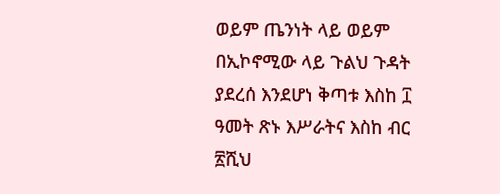ወይም ጤንነት ላይ ወይም በኢኮኖሚው ላይ ጉልህ ጉዳት ያደረሰ እንደሆነ ቅጣቱ እስከ ፲ ዓመት ጽኑ እሥራትና እስከ ብር ፳ሺህ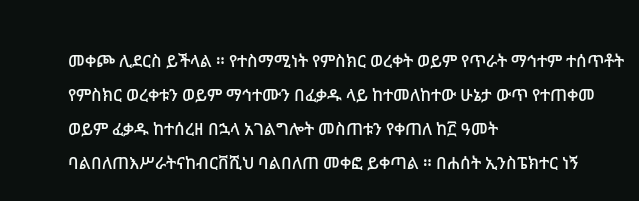መቀጮ ሊደርስ ይችላል ። የተስማሚነት የምስክር ወረቀት ወይም የጥራት ማኅተም ተሰጥቶት የምስክር ወረቀቱን ወይም ማኅተሙን በፈቃዱ ላይ ከተመለከተው ሁኔታ ውጥ የተጠቀመ ወይም ፈቃዱ ከተሰረዘ በኋላ አገልግሎት መስጠቱን የቀጠለ ከ፫ ዓመት ባልበለጠእሥራትናከብርቨሺህ ባልበለጠ መቀፎ ይቀጣል ። በሐሰት ኢንስፔክተር ነኝ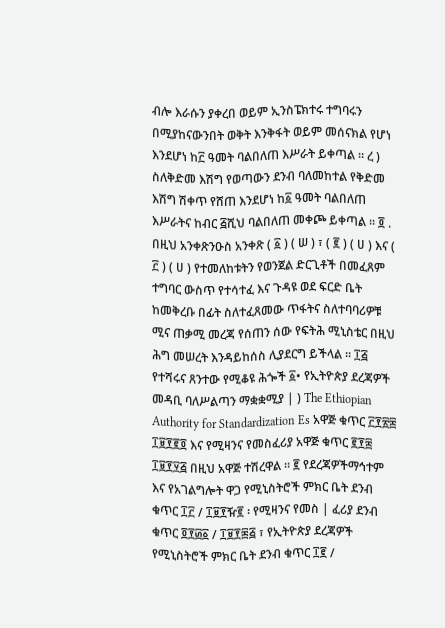ብሎ እራሱን ያቀረበ ወይም ኢንስፔክተሩ ተግባሩን በሚያከናውንበት ወቅት እንቅፋት ወይም መሰናክል የሆነ እንደሆነ ከ፫ ዓመት ባልበለጠ እሥራት ይቀጣል ። ረ ) ስለቅድመ እሽግ የወጣውን ደንብ ባለመከተል የቅድመ እሽግ ሽቀጥ የሸጠ እንደሆነ ከ፩ ዓመት ባልበለጠ እሥራትና ከብር ፭ሺህ ባልበለጠ መቀጮ ይቀጣል ። ፬ . በዚህ አንቀጽንዑስ አንቀጽ ( ፩ ) ( ሠ ) ፣ ( ፪ ) ( ሀ ) እና ( ፫ ) ( ሀ ) የተመለከቱትን የወንጀል ድርጊቶች በመፈጸም ተግባር ውስጥ የተሳተፈ እና ጉዳዩ ወደ ፍርድ ቤት ከመቅረቡ በፊት ስለተፈጸመው ጥፋትና ስለተባባሪዎቹ ሚና ጠቃሚ መረጃ የሰጠን ሰው የፍትሕ ሚኒስቴር በዚህ ሕግ መሠረት እንዳይከሰስ ሊያደርግ ይችላል ። ፲፭ የተሻሩና ጸንተው የሚቆዩ ሕጐች ፩• የኢትዮጵያ ደረጃዎች መዳቢ ባለሥልጣን ማቋቋሚያ | ) The Ethiopian Authority for Standardization Es አዋጅ ቁጥር ፫፻፳፰ ፲፱፻፪፬ እና የሚዛንና የመስፈሪያ አዋጅ ቁጥር ፪፻፰ ፲፱፻፶፭ በዚህ አዋጅ ተሽረዋል ። ፪ የደረጃዎችማኅተም እና የአገልግሎት ዋጋ የሚኒስትሮች ምክር ቤት ደንብ ቁጥር ፲፫ / ፲፱፻ዥ፪ ፡ የሚዛንና የመስ | ፈሪያ ደንብ ቁጥር ፬፻፴፩ / ፲፱፻፷፭ ፣ የኢትዮጵያ ደረጃዎች የሚኒስትሮች ምክር ቤት ደንብ ቁጥር ፲፪ /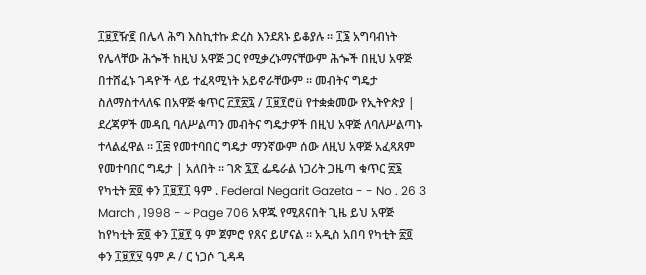፲፱፻ዥ፪ በሌላ ሕግ እስኪተኩ ድረስ እንደጸኑ ይቆያሉ ። ፲፮ አግባብነት የሌላቸው ሕጐች ከዚህ አዋጅ ጋር የሚቃረኑማናቸውም ሕጐች በዚህ አዋጅ በተሸፈኑ ገዳዮች ላይ ተፈጻሚነት አይኖራቸውም ። መብትና ግዴታ ስለማስተላለፍ በአዋጅ ቁጥር ፫፻፳፯ / ፲፱፻ሮü የተቋቋመው የኢትዮጵያ | ደረጃዎች መዳቢ ባለሥልጣን መብትና ግዴታዎች በዚህ አዋጅ ለባለሥልጣኑ ተላልፈዋል ። ፲፰ የመተባበር ግዴታ ማንኛውም ሰው ለዚህ አዋጅ አፈጻጸም የመተባበር ግዴታ | አለበት ። ገጽ ፯፻ ፌዴራል ነጋሪት ጋዜጣ ቁጥር ፳፮ የካቲት ፳፬ ቀን ፲፱፻፲ ዓም . Federal Negarit Gazeta - - No . 26 3 March , 1998 - ~ Page 706 አዋጁ የሚጸናበት ጊዜ ይህ አዋጅ ከየካቲት ፳፬ ቀን ፲፱፻ ዓ ም ጀምሮ የጸና ይሆናል ። አዲስ አበባ የካቲት ፳፬ ቀን ፲፱፻፶ ዓም ዶ / ር ነጋሶ ጊዳዳ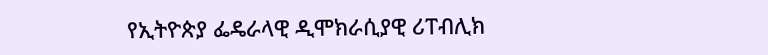የኢትዮጵያ ፌዴራላዊ ዲሞክራሲያዊ ሪፐብሊክ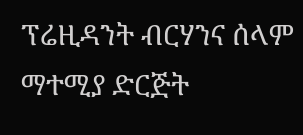ፕሬዚዳንት ብርሃንና ሰላም ማተሚያ ድርጅት